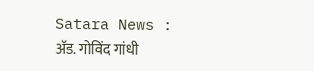Satara News : अ‍ॅड. गोविंद गांधी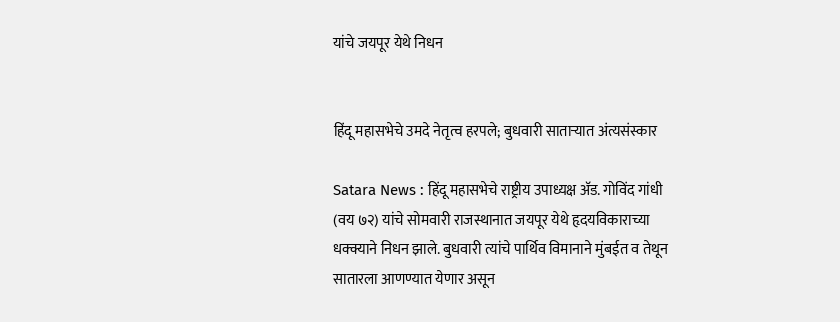यांचे जयपूर येथे निधन


हिंदू महासभेचे उमदे नेतृत्व हरपले; बुधवारी साताऱ्यात अंत्यसंस्कार

Satara News : हिंदू महासभेचे राष्ट्रीय उपाध्यक्ष अ‍ॅड. गोविंद गांधी (वय ७२) यांचे सोमवारी राजस्थानात जयपूर येथे हृदयविकाराच्या धक्क्याने निधन झाले. बुधवारी त्यांचे पार्थिव विमानाने मुंबईत व तेथून सातारला आणण्यात येणार असून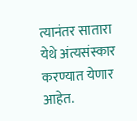त्यानंतर सातारा येथे अंत्यसंस्कार करण्यात येणार आहेत.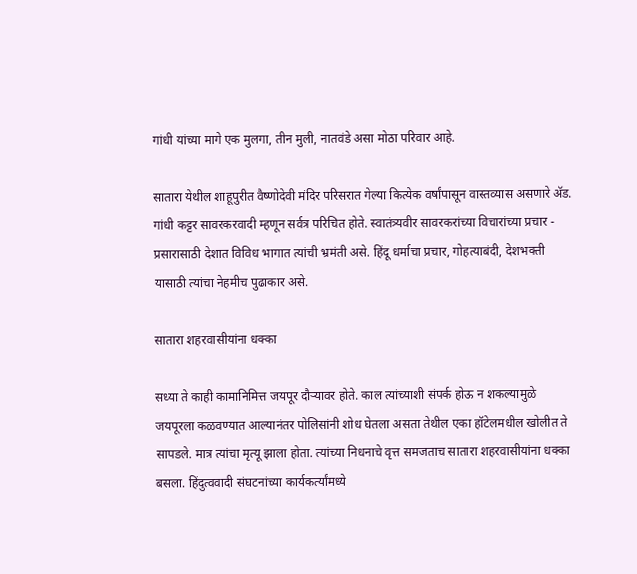गांधी यांच्या मागे एक मुलगा, तीन मुली, नातवंडे असा मोठा परिवार आहे.

सातारा येथील शाहूपुरीत वैष्णोदेवी मंदिर परिसरात गेल्या कित्येक वर्षांपासून वास्तव्यास असणारे अ‍ॅड. गांधी कट्टर सावरकरवादी म्हणून सर्वत्र परिचित होते. स्वातंत्र्यवीर सावरकरांच्या विचारांच्या प्रचार - प्रसारासाठी देशात विविध भागात त्यांची भ्रमंती असे. हिंदू धर्माचा प्रचार, गोहत्याबंदी, देशभक्ती यासाठी त्यांचा नेहमीच पुढाकार असे.

सातारा शहरवासीयांना धक्का

सध्या ते काही कामानिमित्त जयपूर दौऱ्यावर होते. काल त्यांच्याशी संपर्क होऊ न शकल्यामुळे जयपूरला कळवण्यात आल्यानंतर पोलिसांनी शोध घेतला असता तेथील एका हॉटेलमधील खोलीत ते सापडले. मात्र त्यांचा मृत्यू झाला होता. त्यांच्या निधनाचे वृत्त समजताच सातारा शहरवासीयांना धक्का बसला. हिंदुत्ववादी संघटनांच्या कार्यकर्त्यांमध्ये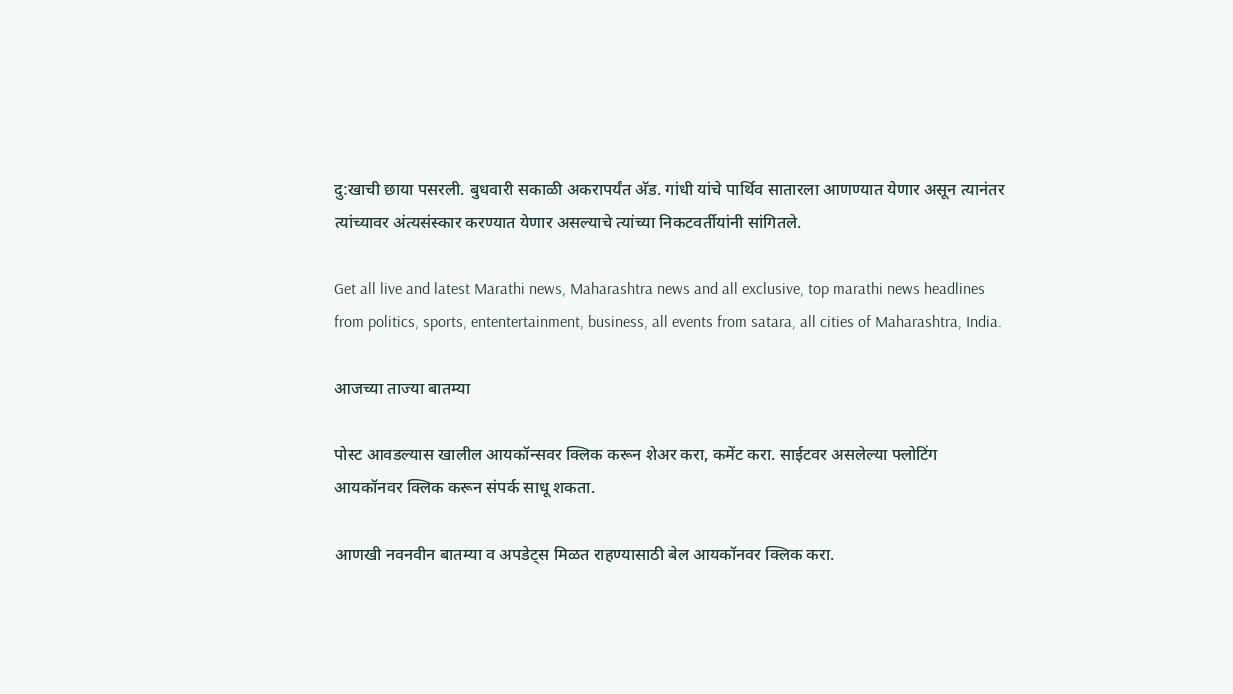दु:खाची छाया पसरली. बुधवारी सकाळी अकरापर्यंत अ‍ॅड. गांधी यांचे पार्थिव सातारला आणण्यात येणार असून त्यानंतर त्यांच्यावर अंत्यसंस्कार करण्यात येणार असल्याचे त्यांच्या निकटवर्तीयांनी सांगितले.

Get all live and latest Marathi news, Maharashtra news and all exclusive, top marathi news headlines from politics, sports, ententertainment, business, all events from satara, all cities of Maharashtra, India.

आजच्या ताज्या बातम्या

पोस्ट आवडल्यास खालील आयकॉन्सवर क्लिक करून शेअर करा, कमेंट करा. साईटवर असलेल्या फ्लोटिंग आयकॉनवर क्लिक करून संपर्क साधू शकता.

आणखी नवनवीन बातम्या व अपडेट्स मिळत राहण्यासाठी बेल आयकॉनवर क्लिक करा.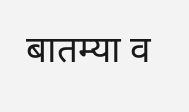बातम्या व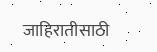जाहिरातीसाठी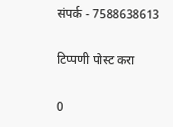संपर्क - 7588638613

टिप्पणी पोस्ट करा

0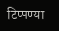टिप्पण्या